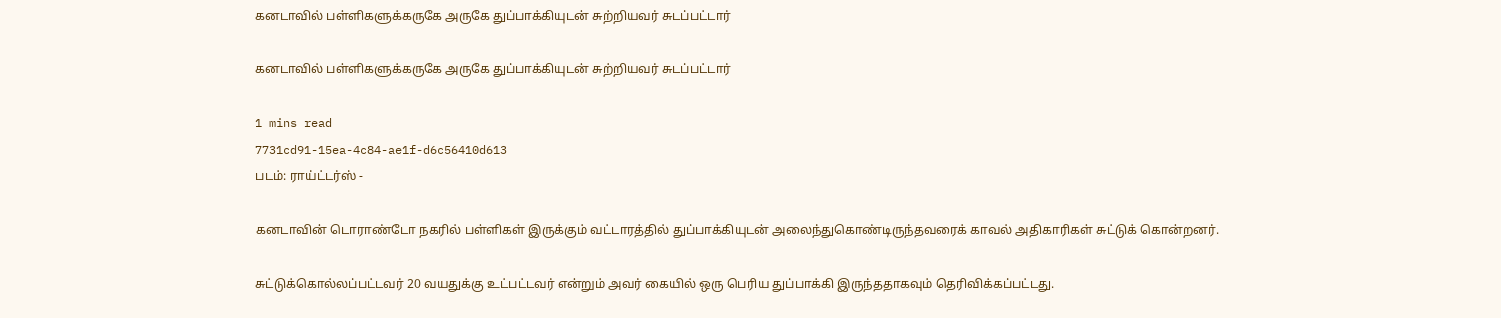கனடாவில் பள்ளிகளுக்கருகே அருகே துப்பாக்கியுடன் சுற்றியவர் சுடப்பட்டார்

கனடாவில் பள்ளிகளுக்கருகே அருகே துப்பாக்கியுடன் சுற்றியவர் சுடப்பட்டார்

1 mins read
7731cd91-15ea-4c84-ae1f-d6c56410d613
படம்: ராய்ட்டர்ஸ் -

கனடாவின் டொராண்டோ நகரில் பள்ளிகள் இருக்கும் வட்டாரத்தில் துப்பாக்கியுடன் அலைந்துகொண்டிருந்தவரைக் காவல் அதிகாரிகள் சுட்டுக் கொன்றனர்.

சுட்டுக்கொல்லப்பட்டவர் 20 வயதுக்கு உட்பட்டவர் என்றும் அவர் கையில் ஒரு பெரிய துப்பாக்கி இருந்ததாகவும் தெரிவிக்கப்பட்டது.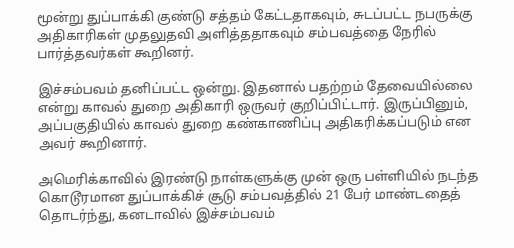மூன்று துப்பாக்கி குண்டு சத்தம் கேட்டதாகவும், சுடப்பட்ட நபருக்கு அதிகாரிகள் முதலுதவி அளித்ததாகவும் சம்பவத்தை நேரில் பார்த்தவர்கள் கூறினர்.

இச்சம்பவம் தனிப்பட்ட ஒன்று. இதனால் பதற்றம் தேவையில்லை என்று காவல் துறை அதிகாரி ஒருவர் குறிப்பிட்டார். இருப்பினும், அப்பகுதியில் காவல் துறை கண்காணிப்பு அதிகரிக்கப்படும் என அவர் கூறினார்.

அமெரிக்காவில் இரண்டு நாள்களுக்கு முன் ஒரு பள்ளியில் நடந்த கொடூரமான துப்பாக்கிச் சூடு சம்பவத்தில் 21 பேர் மாண்டதைத் தொடர்ந்து, கனடாவில் இச்சம்பவம்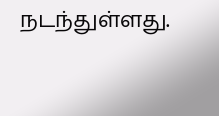நடந்துள்ளது.